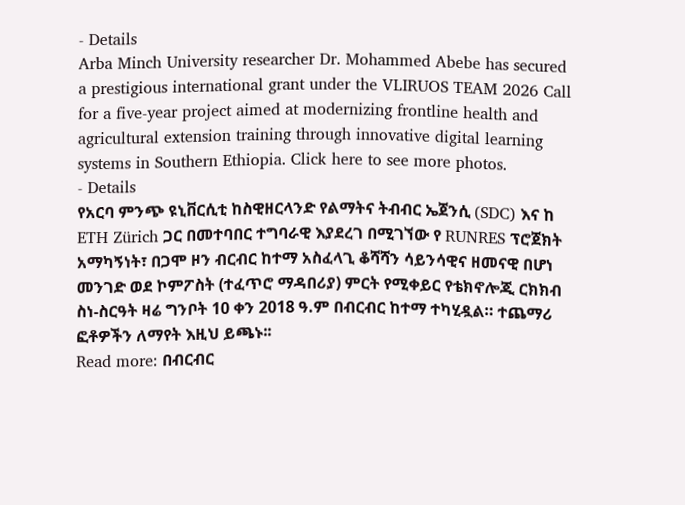- Details
Arba Minch University researcher Dr. Mohammed Abebe has secured a prestigious international grant under the VLIRUOS TEAM 2026 Call for a five-year project aimed at modernizing frontline health and agricultural extension training through innovative digital learning systems in Southern Ethiopia. Click here to see more photos.
- Details
የአርባ ምንጭ ዩኒቨርሲቲ ከስዊዘርላንድ የልማትና ትብብር ኤጀንሲ (SDC) እና ከ ETH Zürich ጋር በመተባበር ተግባራዊ እያደረገ በሚገኘው የ RUNRES ፕሮጀክት አማካኝነት፣ በጋሞ ዞን ብርብር ከተማ አስፈላጊ ቆሻሻን ሳይንሳዊና ዘመናዊ በሆነ መንገድ ወደ ኮምፖስት (ተፈጥሮ ማዳበሪያ) ምርት የሚቀይር የቴክኖሎጂ ርክክብ ስነ-ስርዓት ዛሬ ግንቦት 10 ቀን 2018 ዓ.ም በብርብር ከተማ ተካሂዷል። ተጨማሪ ፎቶዎችን ለማየት እዚህ ይጫኑ፡፡
Read more: በብርብር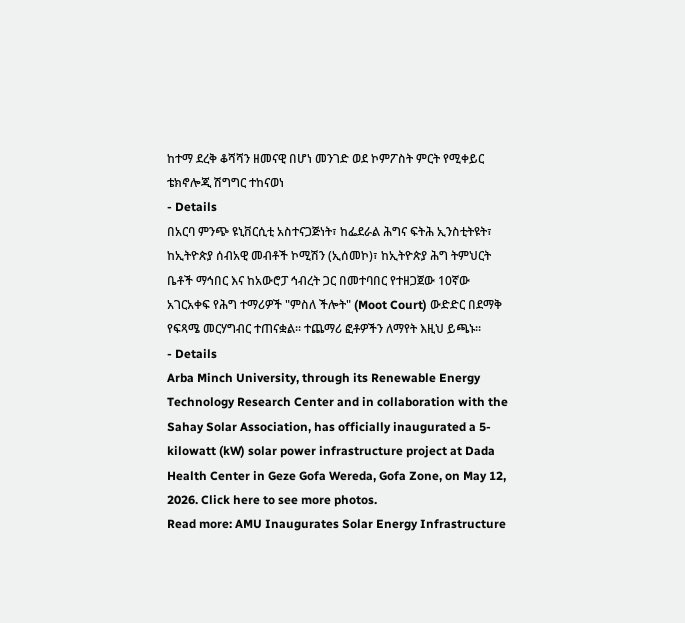ከተማ ደረቅ ቆሻሻን ዘመናዊ በሆነ መንገድ ወደ ኮምፖስት ምርት የሚቀይር ቴክኖሎጂ ሽግግር ተከናወነ
- Details
በአርባ ምንጭ ዩኒቨርሲቲ አስተናጋጅነት፣ ከፌደራል ሕግና ፍትሕ ኢንስቲትዩት፣ ከኢትዮጵያ ሰብአዊ መብቶች ኮሚሽን (ኢሰመኮ)፣ ከኢትዮጵያ ሕግ ትምህርት ቤቶች ማኅበር እና ከአውሮፓ ኅብረት ጋር በመተባበር የተዘጋጀው 10ኛው አገርአቀፍ የሕግ ተማሪዎች "ምስለ ችሎት" (Moot Court) ውድድር በደማቅ የፍጻሜ መርሃግብር ተጠናቋል። ተጨማሪ ፎቶዎችን ለማየት እዚህ ይጫኑ፡፡
- Details
Arba Minch University, through its Renewable Energy Technology Research Center and in collaboration with the Sahay Solar Association, has officially inaugurated a 5-kilowatt (kW) solar power infrastructure project at Dada Health Center in Geze Gofa Wereda, Gofa Zone, on May 12, 2026. Click here to see more photos.
Read more: AMU Inaugurates Solar Energy Infrastructure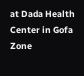at Dada Health Center in Gofa Zone